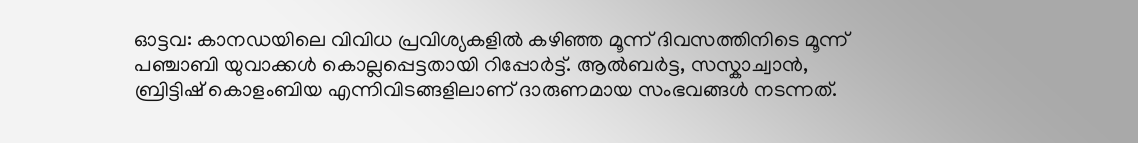ഓട്ടവ: കാനഡയിലെ വിവിധ പ്രവിശ്യകളിൽ കഴിഞ്ഞ മൂന്ന് ദിവസത്തിനിടെ മൂന്ന് പഞ്ചാബി യുവാക്കൾ കൊല്ലപ്പെട്ടതായി റിപ്പോർട്ട്. ആൽബർട്ട, സസ്കാച്വാൻ, ബ്രിട്ടിഷ് കൊളംബിയ എന്നിവിടങ്ങളിലാണ് ദാരുണമായ സംഭവങ്ങൾ നടന്നത്.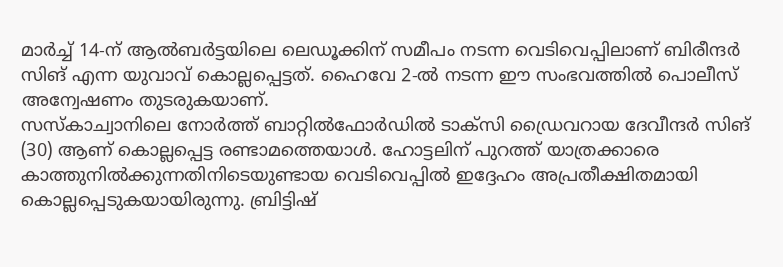മാർച്ച് 14-ന് ആൽബർട്ടയിലെ ലെഡൂക്കിന് സമീപം നടന്ന വെടിവെപ്പിലാണ് ബിരീന്ദർ സിങ് എന്ന യുവാവ് കൊല്ലപ്പെട്ടത്. ഹൈവേ 2-ൽ നടന്ന ഈ സംഭവത്തിൽ പൊലീസ് അന്വേഷണം തുടരുകയാണ്.
സസ്കാച്വാനിലെ നോർത്ത് ബാറ്റിൽഫോർഡിൽ ടാക്സി ഡ്രൈവറായ ദേവീന്ദർ സിങ് (30) ആണ് കൊല്ലപ്പെട്ട രണ്ടാമത്തെയാൾ. ഹോട്ടലിന് പുറത്ത് യാത്രക്കാരെ കാത്തുനിൽക്കുന്നതിനിടെയുണ്ടായ വെടിവെപ്പിൽ ഇദ്ദേഹം അപ്രതീക്ഷിതമായി കൊല്ലപ്പെടുകയായിരുന്നു. ബ്രിട്ടിഷ്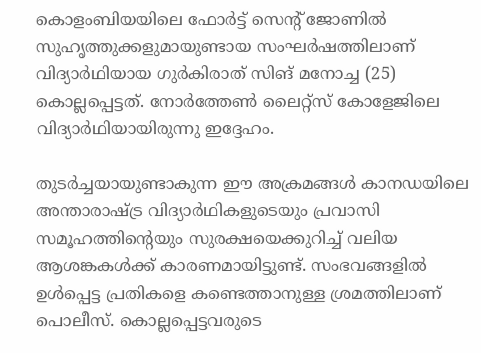കൊളംബിയയിലെ ഫോർട്ട് സെന്റ് ജോണിൽ സുഹൃത്തുക്കളുമായുണ്ടായ സംഘർഷത്തിലാണ് വിദ്യാർഥിയായ ഗുർകിരാത് സിങ് മനോച്ച (25) കൊല്ലപ്പെട്ടത്. നോർത്തേൺ ലൈറ്റ്സ് കോളേജിലെ വിദ്യാർഥിയായിരുന്നു ഇദ്ദേഹം.

തുടർച്ചയായുണ്ടാകുന്ന ഈ അക്രമങ്ങൾ കാനഡയിലെ അന്താരാഷ്ട്ര വിദ്യാർഥികളുടെയും പ്രവാസി സമൂഹത്തിന്റെയും സുരക്ഷയെക്കുറിച്ച് വലിയ ആശങ്കകൾക്ക് കാരണമായിട്ടുണ്ട്. സംഭവങ്ങളിൽ ഉൾപ്പെട്ട പ്രതികളെ കണ്ടെത്താനുള്ള ശ്രമത്തിലാണ് പൊലീസ്. കൊല്ലപ്പെട്ടവരുടെ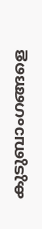കുടുബാംഗങ്ങളെ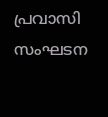പ്രവാസി സംഘടന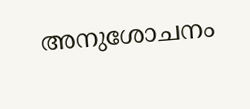അനുശോചനം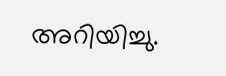അറിയിച്ചു.